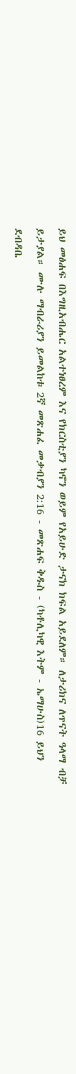ይህ መፅሐፍ በእግዚአብሔር አልተነፀረም እና የክርስቲያን ካኖን ወይም የአይሁድ ታናክ ክፍል አይደለም። ለታሪክና ለጥናት ዓላማ ብቻ ይታያል። ሙሉ ማብራሪያን ይመልከቱ 2ኛ መጽሐፈ መቃብያን 2:16 - መጽሐፍ ቅዱስ - (ካቶሊካዊ እትም - ኤማሁስ)16 ይህን ደብዳቤ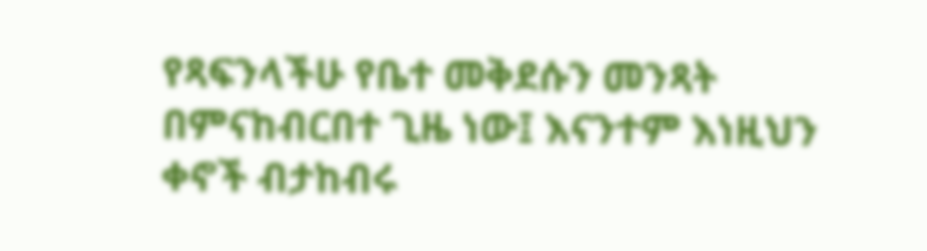የጻፍንላችሁ የቤተ መቅደሱን መንጻት በምናከብርበተ ጊዜ ነው፤ እናንተም እነዚህን ቀኖች ብታከብሩ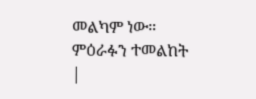መልካም ነው። ምዕራፉን ተመልከት |